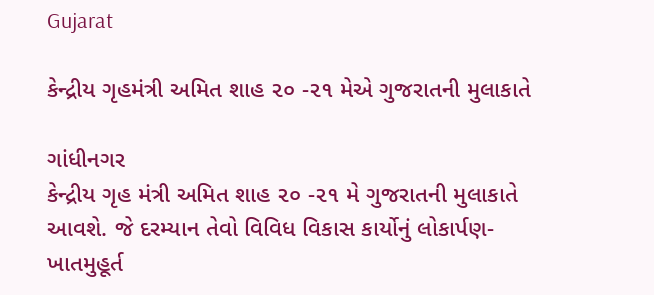Gujarat

કેન્દ્રીય ગૃહમંત્રી અમિત શાહ ૨૦ -૨૧ મેએ ગુજરાતની મુલાકાતે

ગાંધીનગર
કેન્દ્રીય ગૃહ મંત્રી અમિત શાહ ૨૦ -૨૧ મે ગુજરાતની મુલાકાતે આવશે. જે દરમ્યાન તેવો વિવિધ વિકાસ કાર્યોનું લોકાર્પણ- ખાતમુહૂર્ત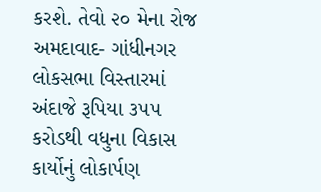કરશે. તેવો ૨૦ મેના રોજ અમદાવાદ- ગાંધીનગર લોકસભા વિસ્તારમાં અંદાજે રૂપિયા ૩૫૫ કરોડથી વધુના વિકાસ કાર્યોનું લોકાર્પણ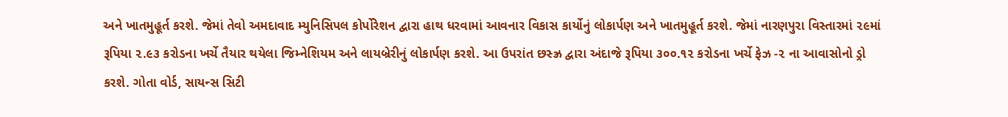અને ખાતમુહૂર્ત કરશે. જેમાં તેવો અમદાવાદ મ્યુનિસિપલ કોર્પોરેશન દ્વારા હાથ ધરવામાં આવનાર વિકાસ કાર્યોનું લોકાર્પણ અને ખાતમુહૂર્ત કરશે. જેમાં નારણપુરા વિસ્તારમાં ૨૯માં રૂપિયા ૨.૯૩ કરોડના ખર્ચે તૈયાર થયેલા જિમ્નેશિયમ અને લાયબ્રેરીનું લોકાર્પણ કરશે. આ ઉપરાંત છસ્ઝ્ર દ્વારા અંદાજે રૂપિયા ૩૦૦.૧૨ કરોડના ખર્ચે ફેઝ -૨ ના આવાસોનો ડ્રો કરશે. ગોતા વોર્ડ, સાયન્સ સિટી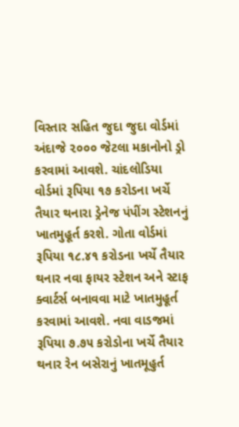વિસ્તાર સહિત જુદા જુદા વોર્ડમાં અંદાજે ૨૦૦૦ જેટલા મકાનોનો ડ્રો કરવામાં આવશે. ચાંદલોડિયા વોર્ડમાં રૂપિયા ૧૭ કરોડના ખર્ચે તૈયાર થનારા ડ્રેનેજ પંપીંગ સ્ટેશનનું ખાતમુહૂર્ત કરશે. ગોતા વોર્ડમાં રૂપિયા ૧૮.૪૧ કરોડના ખર્ચે તૈયાર થનાર નવા ફાયર સ્ટેશન અને સ્ટાફ ક્વાર્ટર્સ બનાવવા માટે ખાતમુહૂર્ત કરવામાં આવશે. નવા વાડજમાં રૂપિયા ૭.૭૫ કરોડોના ખર્ચે તૈયાર થનાર રેન બસેરાનું ખાતમૂહુર્ત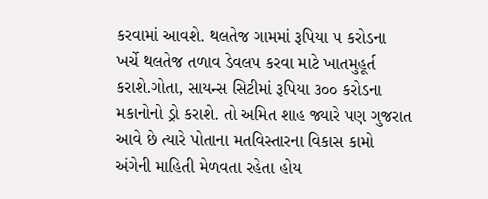કરવામાં આવશે. થલતેજ ગામમાં રૂપિયા ૫ કરોડના ખર્ચે થલતેજ તળાવ ડેવલપ કરવા માટે ખાતમુહૂર્ત કરાશે.ગોતા, સાયન્સ સિટીમાં રૂપિયા ૩૦૦ કરોડના મકાનોનો ડ્રો કરાશે. તો અમિત શાહ જ્યારે પણ ગુજરાત આવે છે ત્યારે પોતાના મતવિસ્તારના વિકાસ કામો અંગેની માહિતી મેળવતા રહેતા હોય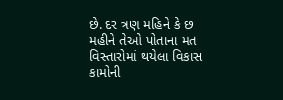છે. દર ત્રણ મહિને કે છ મહીને તેઓ પોતાના મત વિસ્તારોમાં થયેલા વિકાસ કામોની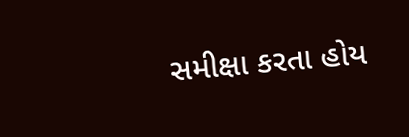સમીક્ષા કરતા હોય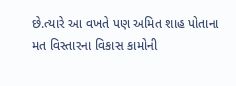છે.ત્યારે આ વખતે પણ અમિત શાહ પોતાના મત વિસ્તારના વિકાસ કામોની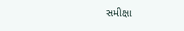સમીક્ષા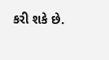કરી શકે છે.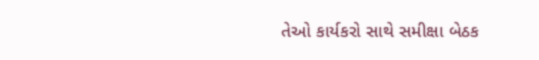તેઓ કાર્યકરો સાથે સમીક્ષા બેઠક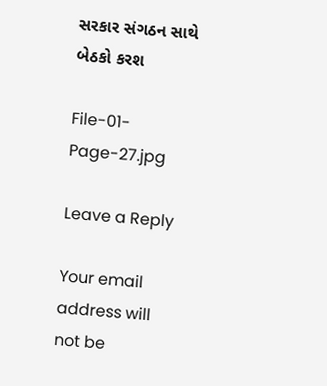સરકાર સંગઠન સાથે બેઠકો કરશ

File-01-Page-27.jpg

Leave a Reply

Your email address will not be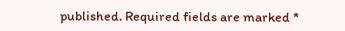published. Required fields are marked *